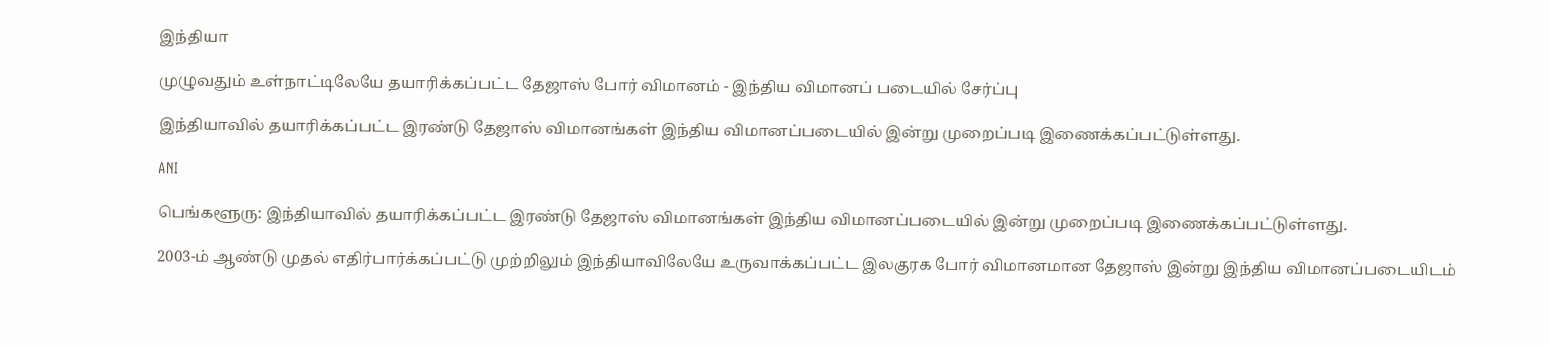இந்தியா

முழுவதும் உள்நாட்டிலேயே தயாரிக்கப்பட்ட தேஜாஸ் போர் விமானம் - இந்திய விமானப் படையில் சேர்ப்பு

இந்தியாவில் தயாரிக்கப்பட்ட இரண்டு தேஜாஸ் விமானங்கள் இந்திய விமானப்படையில் இன்று முறைப்படி இணைக்கப்பட்டுள்ளது.

ANI

பெங்களூரு: இந்தியாவில் தயாரிக்கப்பட்ட இரண்டு தேஜாஸ் விமானங்கள் இந்திய விமானப்படையில் இன்று முறைப்படி இணைக்கப்பட்டுள்ளது.

2003-ம் ஆண்டு முதல் எதிர்பார்க்கப்பட்டு முற்றிலும் இந்தியாவிலேயே உருவாக்கப்பட்ட இலகுரக போர் விமானமான தேஜாஸ் இன்று இந்திய விமானப்படையிடம்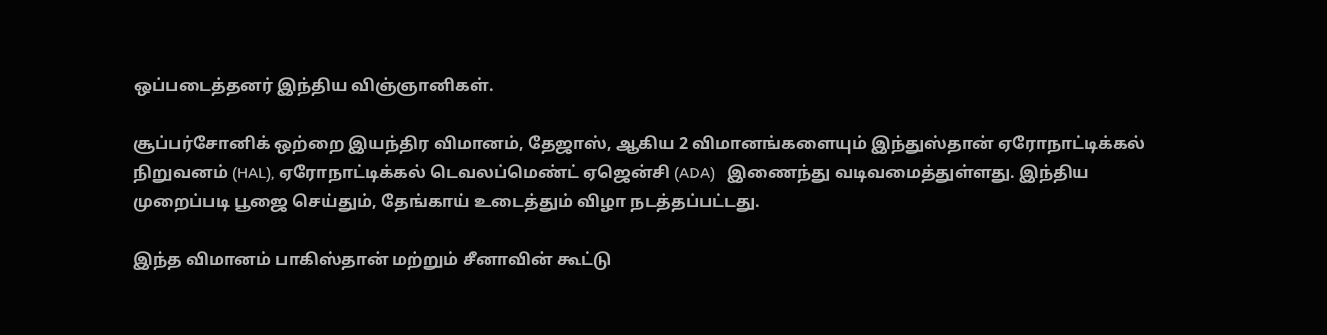ஒப்படைத்தனர் இந்திய விஞ்ஞானிகள்.

சூப்பர்சோனிக் ஒற்றை இயந்திர விமானம், தேஜாஸ், ஆகிய 2 விமானங்களையும் இந்துஸ்தான் ஏரோநாட்டிக்கல் நிறுவனம் (HAL), ஏரோநாட்டிக்கல் டெவலப்மெண்ட் ஏஜென்சி (ADA)   இணைந்து வடிவமைத்துள்ளது. இந்திய முறைப்படி பூஜை செய்தும், தேங்காய் உடைத்தும் விழா நடத்தப்பட்டது.

இந்த விமானம் பாகிஸ்தான் மற்றும் சீனாவின் கூட்டு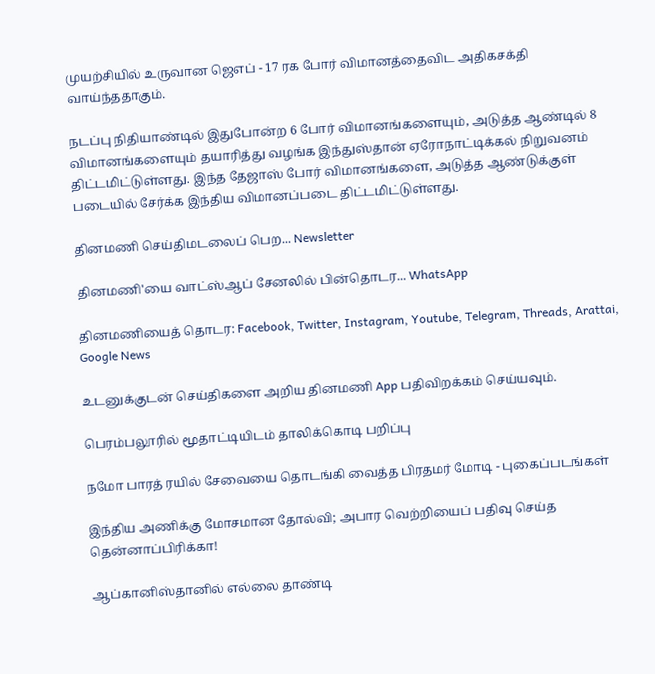முயற்சியில் உருவான ஜெஎப் - 17 ரக போர் விமானத்தைவிட அதிகசக்தி வாய்ந்ததாகும்.

நடப்பு நிதியாண்டில் இதுபோன்ற 6 போர் விமானங்களையும், அடுத்த ஆண்டில் 8 விமானங்களையும் தயாரித்து வழங்க இந்துஸ்தான் ஏரோநாட்டிக்கல் நிறுவனம் திட்டமிட்டுள்ளது. இந்த தேஜாஸ் போர் விமானங்களை, அடுத்த ஆண்டுக்குள் படையில் சேர்க்க இந்திய விமானப்படை திட்டமிட்டுள்ளது.

தினமணி செய்திமடலைப் பெற... Newsletter

தினமணி'யை வாட்ஸ்ஆப் சேனலில் பின்தொடர... WhatsApp

தினமணியைத் தொடர: Facebook, Twitter, Instagram, Youtube, Telegram, Threads, Arattai, Google News

உடனுக்குடன் செய்திகளை அறிய தினமணி App பதிவிறக்கம் செய்யவும்.

பெரம்பலூரில் மூதாட்டியிடம் தாலிக்கொடி பறிப்பு

நமோ பாரத் ரயில் சேவையை தொடங்கி வைத்த பிரதமர் மோடி - புகைப்படங்கள்

இந்திய அணிக்கு மோசமான தோல்வி; அபார வெற்றியைப் பதிவு செய்த தென்னாப்பிரிக்கா!

ஆப்கானிஸ்தானில் எல்லை தாண்டி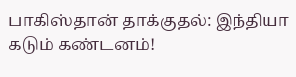பாகிஸ்தான் தாக்குதல்: இந்தியா கடும் கண்டனம்!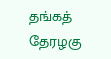தங்கத் தேரழகு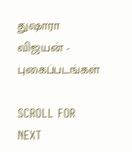துஷாரா விஜயன் - புகைப்படங்கள்

SCROLL FOR NEXT